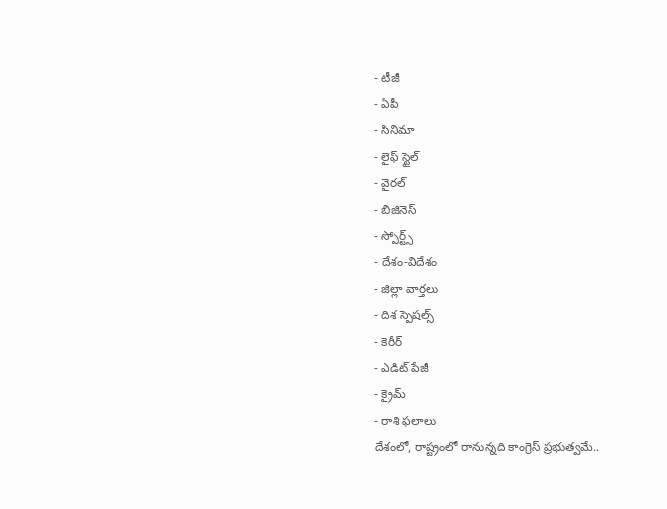- టీజీ
- ఏపీ
- సినిమా
- లైఫ్ స్టైల్
- వైరల్
- బిజినెస్
- స్పోర్ట్స్
- దేశం-విదేశం
- జిల్లా వార్తలు
- దిశ స్పెషల్స్
- కెరీర్
- ఎడిట్ పేజీ
- క్రైమ్
- రాశి ఫలాలు
దేశంలో, రాష్ట్రంలో రానున్నది కాంగ్రెస్ ప్రభుత్వమే..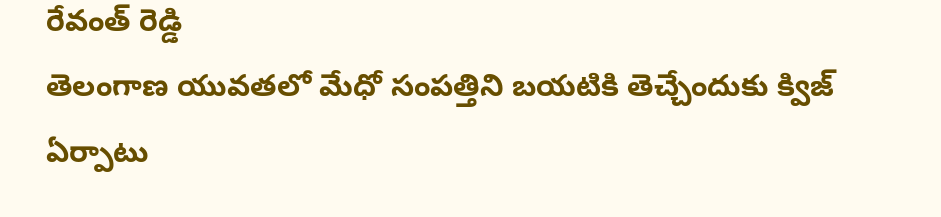రేవంత్ రెడ్డి
తెలంగాణ యువతలో మేధో సంపత్తిని బయటికి తెచ్చేందుకు క్విజ్ ఏర్పాటు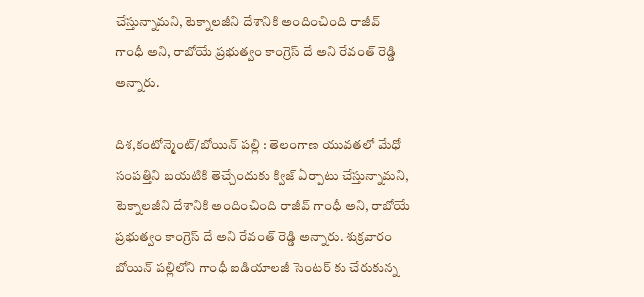చేస్తున్నామని, టెక్నాలజీని దేశానికి అందించింది రాజీవ్ గాంధీ అని, రాబోయే ప్రభుత్వం కాంగ్రెస్ దే అని రేవంత్ రెడ్డి అన్నారు.

దిశ,కంటోన్మెంట్/బోయిన్ పల్లి : తెలంగాణ యువతలో మేధో సంపత్తిని బయటికి తెచ్చేందుకు క్విజ్ ఏర్పాటు చేస్తున్నామని, టెక్నాలజీని దేశానికి అందించింది రాజీవ్ గాంధీ అని, రాబోయే ప్రభుత్వం కాంగ్రెస్ దే అని రేవంత్ రెడ్డి అన్నారు. శుక్రవారం బోయిన్ పల్లిలోని గాంధీ ఐడియాలజీ సెంటర్ కు చేరుకున్న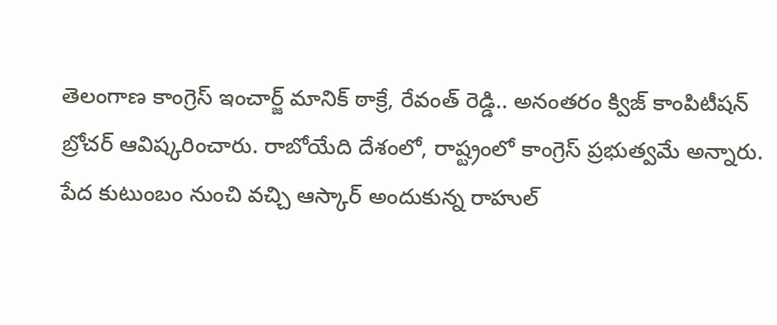తెలంగాణ కాంగ్రెస్ ఇంచార్జ్ మానిక్ ఠాక్రే, రేవంత్ రెడ్డి.. అనంతరం క్విజ్ కాంపిటీషన్ బ్రోచర్ ఆవిష్కరించారు. రాబోయేది దేశంలో, రాష్ట్రంలో కాంగ్రెస్ ప్రభుత్వమే అన్నారు. పేద కుటుంబం నుంచి వచ్చి ఆస్కార్ అందుకున్న రాహుల్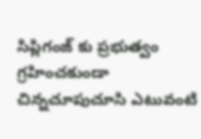సిప్లిగంజ్ కు ప్రభుత్వం గ్రహించకుండా చిన్నచూపుచూసి ఎటువంటి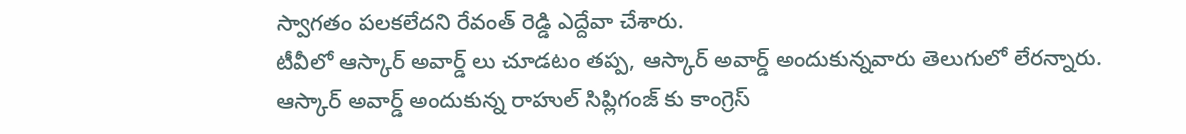స్వాగతం పలకలేదని రేవంత్ రెడ్డి ఎద్దేవా చేశారు.
టీవీలో ఆస్కార్ అవార్డ్ లు చూడటం తప్ప, ఆస్కార్ అవార్డ్ అందుకున్నవారు తెలుగులో లేరన్నారు. ఆస్కార్ అవార్డ్ అందుకున్న రాహుల్ సిప్లిగంజ్ కు కాంగ్రెస్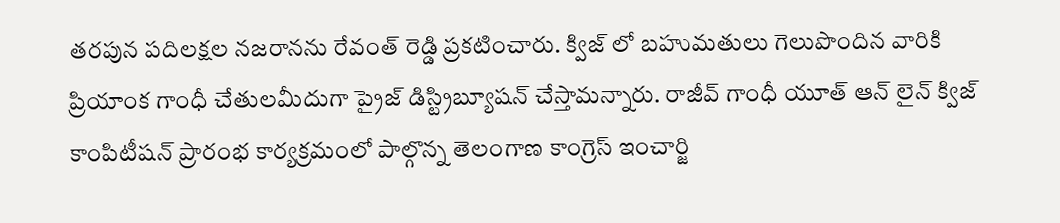తరపున పదిలక్షల నజరానను రేవంత్ రెడ్డి ప్రకటించారు. క్విజ్ లో బహుమతులు గెలుపొందిన వారికి ప్రియాంక గాంధీ చేతులమీదుగా ప్రైజ్ డిస్ట్రిబ్యూషన్ చేస్తామన్నారు. రాజీవ్ గాంధీ యూత్ ఆన్ లైన్ క్విజ్ కాంపిటీషన్ ప్రారంభ కార్యక్రమంలో పాల్గొన్న తెలంగాణ కాంగ్రెస్ ఇంచార్జి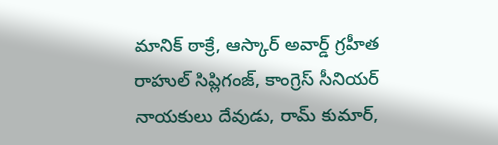మానిక్ ఠాక్రే, ఆస్కార్ అవార్డ్ గ్రహీత రాహుల్ సిప్లిగంజ్, కాంగ్రెస్ సీనియర్ నాయకులు దేవుడు, రామ్ కుమార్,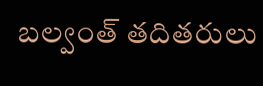బల్వంత్ తదితరులు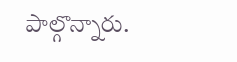పాల్గొన్నారు.